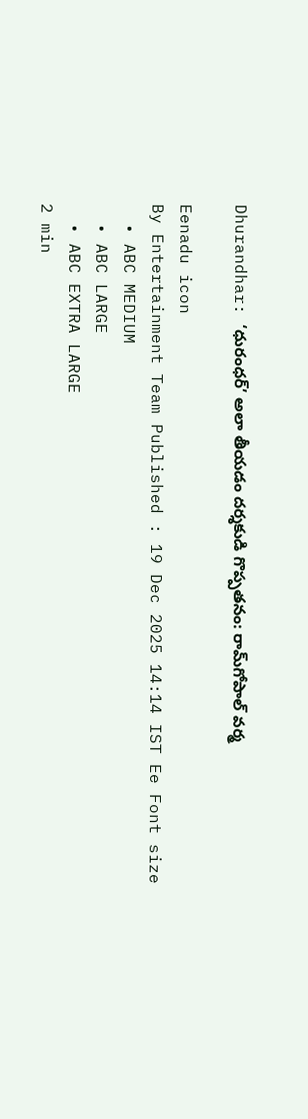Dhurandhar: ‘ధురంధర్’ అలా తీయడం దర్శకుడి గొప్పతనం: రామ్‌గోపాల్‌ వర్మ

Eenadu icon
By Entertainment Team Published : 19 Dec 2025 14:14 IST Ee Font size
  • ABC MEDIUM
  • ABC LARGE
  • ABC EXTRA LARGE
2 min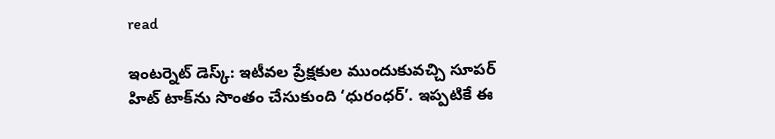read

ఇంటర్నెట్‌ డెస్క్‌: ఇటీవల ప్రేక్షకుల ముందుకువచ్చి సూపర్‌ హిట్‌ టాక్‌ను సొంతం చేసుకుంది ‘ధురంధర్‌’. ఇప్పటికే ఈ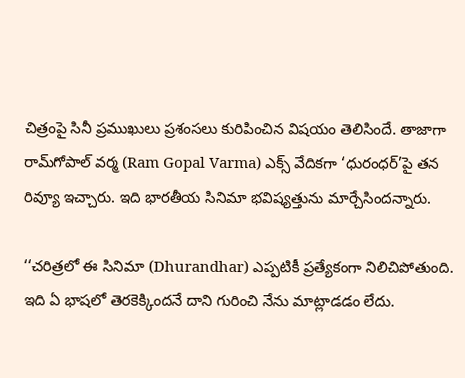చిత్రంపై సినీ ప్రముఖులు ప్రశంసలు కురిపించిన విషయం తెలిసిందే. తాజాగా రామ్‌గోపాల్‌ వర్మ (Ram Gopal Varma) ఎక్స్‌ వేదికగా ‘ధురంధర్‌’పై తన రివ్యూ ఇచ్చారు. ఇది భారతీయ సినిమా భవిష్యత్తును మార్చేసిందన్నారు.

‘‘చరిత్రలో ఈ సినిమా (Dhurandhar) ఎప్పటికీ ప్రత్యేకంగా నిలిచిపోతుంది. ఇది ఏ భాషలో తెరకెక్కిందనే దాని గురించి నేను మాట్లాడడం లేదు.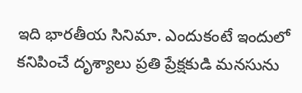ఇది భారతీయ సినిమా. ఎందుకంటే ఇందులో కనిపించే దృశ్యాలు ప్రతి ప్రేక్షకుడి మనసును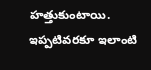హత్తుకుంటాయి. ఇప్పటివరకూ ఇలాంటి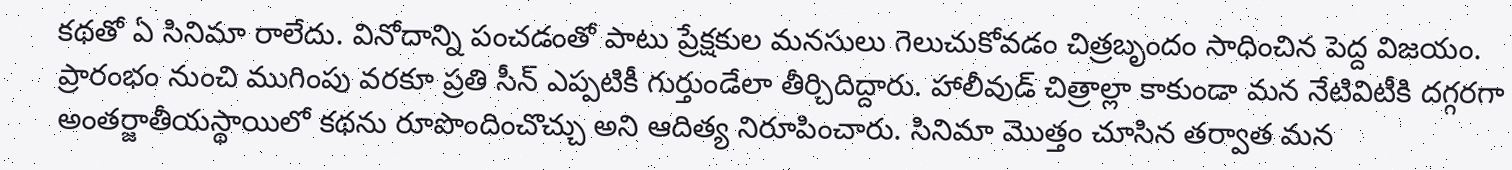కథతో ఏ సినిమా రాలేదు. వినోదాన్ని పంచడంతో పాటు ప్రేక్షకుల మనసులు గెలుచుకోవడం చిత్రబృందం సాధించిన పెద్ద విజయం. ప్రారంభం నుంచి ముగింపు వరకూ ప్రతి సీన్‌ ఎప్పటికీ గుర్తుండేలా తీర్చిదిద్దారు. హాలీవుడ్‌ చిత్రాల్లా కాకుండా మన నేటివిటీకి దగ్గరగా అంతర్జాతీయస్థాయిలో కథను రూపొందించొచ్చు అని ఆదిత్య నిరూపించారు. సినిమా మొత్తం చూసిన తర్వాత మన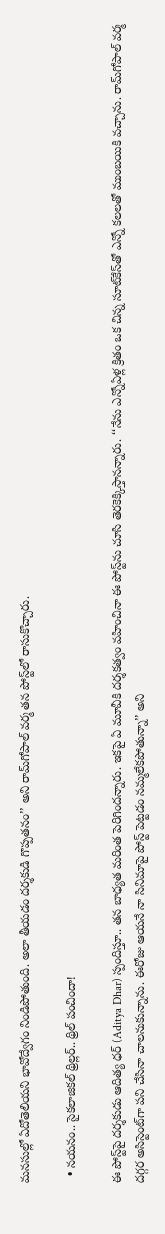మనసుల్లో ఏదోతెలియని భావోద్వేగం నిండిపోతుంది. అలా తీయడం దర్శకుడి గొప్పతనం’’ అని రామ్‌గోపాల్‌ వర్మ తన పోస్ట్‌లో రాసుకొచ్చారు.

  • నయనం.. సైకలాజికల్ థ్రిల్లర్.. థ్రిల్‌ పంచిందా!

ఈ పోస్ట్‌పై దర్శకుడు ఆదిత్య ధర్‌ (Aditya Dhar) స్పందిస్తూ.. తన బాధ్యత మరింత పెరిగిందన్నారు. ఇకపై ఏ మూవీకి దర్శకత్వం వహించినా ఈ పోస్ట్‌ను చూసి తెరకెక్కిస్తానన్నారు. ‘‘నేను ఎన్నోఏళ్ల క్రితం ఒక చిన్న సూట్‌కేస్‌తో ఎన్నో కలలతో ముంబయికి వచ్చాను. రామ్‌గోపాల్‌ వర్మ దగ్గర అసిస్టెంట్‌గా పని చేసినా చాలనుకున్నాను. ఈరోజు ఆయనే నా సినిమాపై పోస్ట్‌ పెట్టడం నమ్మలేకపోతున్నా’’ అని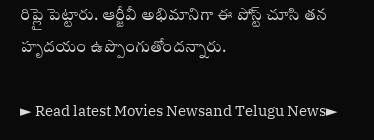రిప్లై పెట్టారు. ఆర్జీవీ అభిమానిగా ఈ పోస్ట్‌ చూసి తన హృదయం ఉప్పొంగుతోందన్నారు.

► Read latest Movies Newsand Telugu News►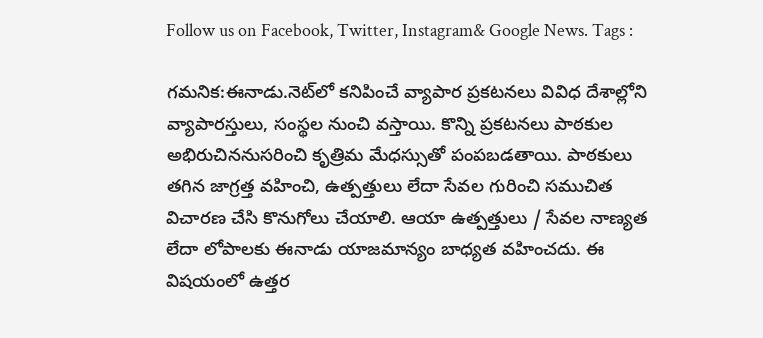Follow us on Facebook, Twitter, Instagram& Google News. Tags :

గమనిక:ఈనాడు.నెట్‌లో కనిపించే వ్యాపార ప్రకటనలు వివిధ దేశాల్లోని వ్యాపారస్తులు, సంస్థల నుంచి వస్తాయి. కొన్ని ప్రకటనలు పాఠకుల అభిరుచిననుసరించి కృత్రిమ మేధస్సుతో పంపబడతాయి. పాఠకులు తగిన జాగ్రత్త వహించి, ఉత్పత్తులు లేదా సేవల గురించి సముచిత విచారణ చేసి కొనుగోలు చేయాలి. ఆయా ఉత్పత్తులు / సేవల నాణ్యత లేదా లోపాలకు ఈనాడు యాజమాన్యం బాధ్యత వహించదు. ఈ విషయంలో ఉత్తర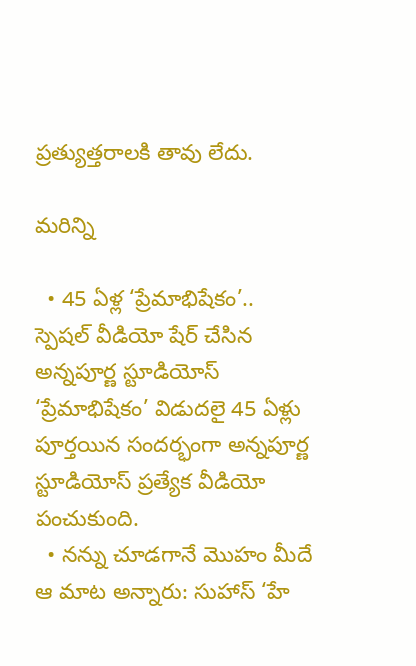ప్రత్యుత్తరాలకి తావు లేదు.

మరిన్ని

  • 45 ఏళ్ల ‘ప్రేమాభిషేకం’.. స్పెషల్‌ వీడియో షేర్‌ చేసిన అన్నపూర్ణ స్టూడియోస్‌ ‘ప్రేమాభిషేకం’ విడుదలై 45 ఏళ్లు పూర్తయిన సందర్భంగా అన్నపూర్ణ స్టూడియోస్‌ ప్రత్యేక వీడియో పంచుకుంది.
  • నన్ను చూడగానే మొహం మీదే ఆ మాట అన్నారు: సుహాస్‌ ‘హే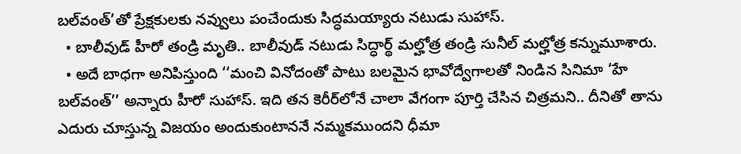బల్‌వంత్‌’తో ప్రేక్షకులకు నవ్వులు పంచేందుకు సిద్ధమయ్యారు నటుడు సుహాస్‌.
  • బాలీవుడ్‌ హీరో తండ్రి మృతి.. బాలీవుడ్‌ నటుడు సిద్ధార్థ్‌ మల్హోత్ర తండ్రి సునీల్‌ మల్హోత్ర కన్నుమూశారు.
  • అదే బాధగా అనిపిస్తుంది ‘‘మంచి వినోదంతో పాటు బలమైన భావోద్వేగాలతో నిండిన సినిమా ‘హే బల్‌వంత్‌’’ అన్నారు హీరో సుహాస్‌. ఇది తన కెరీర్‌లోనే చాలా వేగంగా పూర్తి చేసిన చిత్రమని.. దీనితో తాను ఎదురు చూస్తున్న విజయం అందుకుంటాననే నమ్మకముందని ధీమా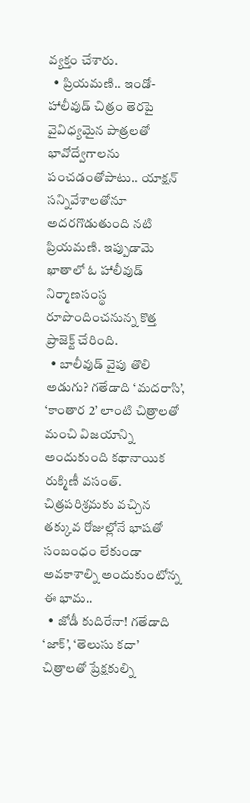వ్యక్తం చేశారు.
  • ప్రియమణి.. ఇండో-హాలీవుడ్‌ చిత్రం తెరపై వైవిధ్యమైన పాత్రలతో భావోద్వేగాలను పంచడంతోపాటు.. యాక్షన్‌ సన్నివేశాలతోనూ అదరగొడుతుంది నటి ప్రియమణి. ఇప్పుడామె ఖాతాలో ఓ హాలీవుడ్‌ నిర్మాణసంస్థ రూపొందించనున్న కొత్త ప్రాజెక్ట్‌ చేరింది.
  • బాలీవుడ్‌ వైపు తొలి అడుగు? గతేడాది ‘మదరాసి’, ‘కాంతార 2’ లాంటి చిత్రాలతో మంచి విజయాన్ని అందుకుంది కథానాయిక రుక్మిణీ వసంత్‌. చిత్రపరిశ్రమకు వచ్చిన తక్కువ రోజుల్లోనే భాషతో సంబంధం లేకుండా అవకాశాల్ని అందుకుంటోన్న ఈ భామ..
  • జోడీ కుదిరేనా! గతేడాది ‘జాక్‌’, ‘తెలుసు కదా’ చిత్రాలతో ప్రేక్షకుల్ని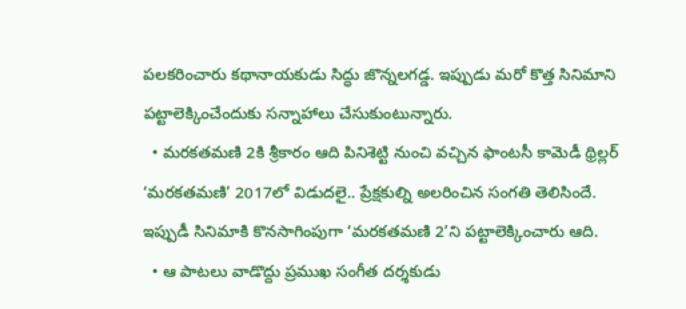పలకరించారు కథానాయకుడు సిద్ధు జొన్నలగడ్డ. ఇప్పుడు మరో కొత్త సినిమాని పట్టాలెక్కించేందుకు సన్నాహాలు చేసుకుంటున్నారు.
  • మరకతమణి 2కి శ్రీకారం ఆది పినిశెట్టి నుంచి వచ్చిన ఫాంటసీ కామెడీ థ్రిల్లర్‌ ‘మరకతమణి’ 2017లో విడుదలై.. ప్రేక్షకుల్ని అలరించిన సంగతి తెలిసిందే. ఇప్పుడీ సినిమాకి కొనసాగింపుగా ‘మరకతమణి 2’ని పట్టాలెక్కించారు ఆది.
  • ఆ పాటలు వాడొద్దు ప్రముఖ సంగీత దర్శకుడు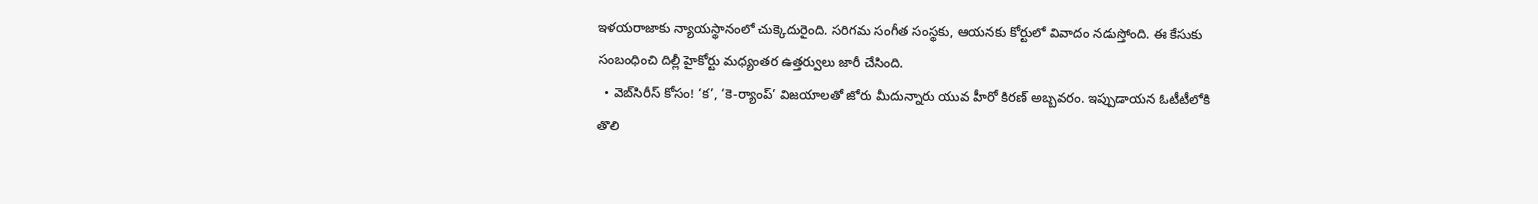ఇళయరాజాకు న్యాయస్థానంలో చుక్కెదురైంది. సరిగమ సంగీత సంస్థకు, ఆయనకు కోర్టులో వివాదం నడుస్తోంది. ఈ కేసుకు సంబంధించి దిల్లీ హైకోర్టు మధ్యంతర ఉత్తర్వులు జారీ చేసింది.
  • వెబ్‌సిరీస్‌ కోసం! ‘క’, ‘కె-ర్యాంప్‌’ విజయాలతో జోరు మీదున్నారు యువ హీరో కిరణ్‌ అబ్బవరం. ఇప్పుడాయన ఓటీటీలోకి తొలి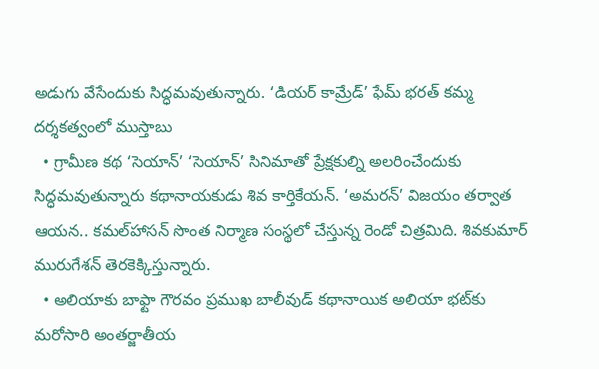అడుగు వేసేందుకు సిద్ధమవుతున్నారు. ‘డియర్‌ కామ్రేడ్‌’ ఫేమ్‌ భరత్‌ కమ్మ దర్శకత్వంలో ముస్తాబు
  • గ్రామీణ కథ ‘సెయాన్‌’ ‘సెయాన్‌’ సినిమాతో ప్రేక్షకుల్ని అలరించేందుకు సిద్ధమవుతున్నారు కథానాయకుడు శివ కార్తికేయన్‌. ‘అమరన్‌’ విజయం తర్వాత ఆయన.. కమల్‌హాసన్‌ సొంత నిర్మాణ సంస్థలో చేస్తున్న రెండో చిత్రమిది. శివకుమార్‌ మురుగేశన్‌ తెరకెక్కిస్తున్నారు.
  • అలియాకు బాఫ్టా గౌరవం ప్రముఖ బాలీవుడ్‌ కథానాయిక అలియా భట్‌కు మరోసారి అంతర్జాతీయ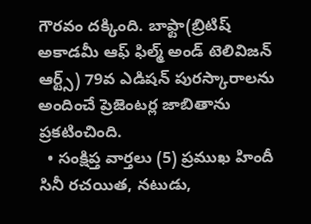గౌరవం దక్కింది. బాఫ్టా(బ్రిటిష్‌ అకాడమీ ఆఫ్‌ ఫిల్మ్‌ అండ్‌ టెలివిజన్‌ ఆర్ట్స్‌) 79వ ఎడిషన్‌ పురస్కారాలను అందించే ప్రెజెంటర్ల జాబితాను ప్రకటించింది.
  • సంక్షిప్త వార్తలు (5) ప్రముఖ హిందీ సినీ రచయిత, నటుడు,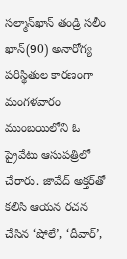సల్మాన్‌ఖాన్‌ తండ్రి సలీం ఖాన్‌(90) అనారోగ్య పరిస్థితుల కారణంగా మంగళవారం ముంబయిలోని ఓ ప్రైవేటు ఆసుపత్రిలో చేరారు. జావేద్‌ అక్తర్‌తో కలిసి ఆయన రచన చేసిన ‘షోలే’, ‘దీవార్‌’,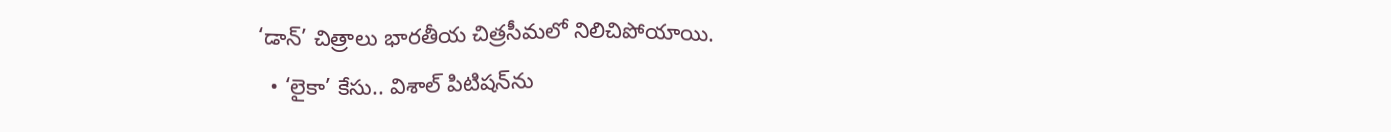‘డాన్‌’ చిత్రాలు భారతీయ చిత్రసీమలో నిలిచిపోయాయి.
  • ‘లైకా’ కేసు.. విశాల్ పిటిషన్‌ను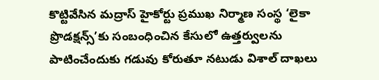కొట్టివేసిన మద్రాస్‌ హైకోర్టు ప్రముఖ నిర్మాణ సంస్థ ‘లైకా ప్రొడక్షన్స్‌’కు సంబంధించిన కేసులో ఉత్తర్వులను పాటించేందుకు గడువు కోరుతూ నటుడు విశాల్ దాఖలు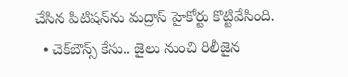చేసిన పిటిషన్‌ను మద్రాస్ హైకోర్టు కొట్టివేసింది.
  • చెక్‌బౌన్స్‌ కేసు.. జైలు నుంచి రిలీజైన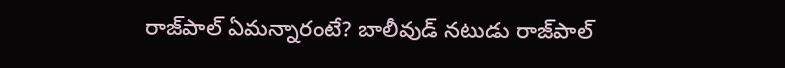రాజ్‌పాల్‌ ఏమన్నారంటే? బాలీవుడ్‌ నటుడు రాజ్‌పాల్‌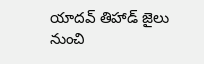యాదవ్‌ తిహాడ్‌ జైలు నుంచి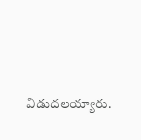విడుదలయ్యారు.